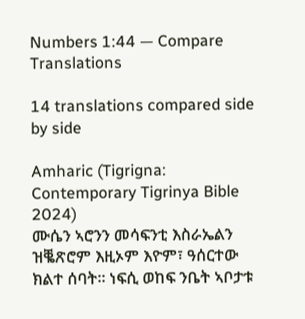Numbers 1:44 — Compare Translations

14 translations compared side by side

Amharic (Tigrigna: Contemporary Tigrinya Bible 2024)
ሙሴን ኣሮንን መሳፍንቲ እስራኤልን ዝቘጽሮም እዚኦም እዮም፣ ዓሰርተው ክልተ ሰባት። ነፍሲ ወከፍ ንቤት ኣቦታቱ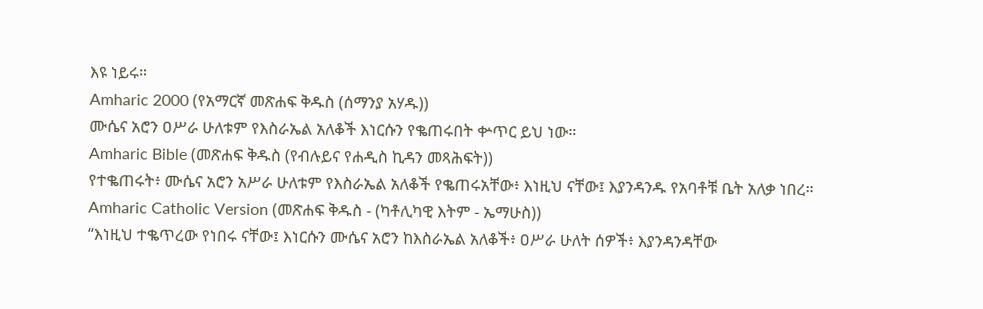እዩ ነይሩ።
Amharic 2000 (የአማርኛ መጽሐፍ ቅዱስ (ሰማንያ አሃዱ))
ሙሴና አሮን ዐሥራ ሁለቱም የእስራኤል አለቆች እነርሱን የቈጠሩበት ቍጥር ይህ ነው።
Amharic Bible (መጽሐፍ ቅዱስ (የብሉይና የሐዲስ ኪዳን መጻሕፍት))
የተቈጠሩት፥ ሙሴና አሮን አሥራ ሁለቱም የእስራኤል አለቆች የቈጠሩአቸው፥ እነዚህ ናቸው፤ እያንዳንዱ የአባቶቹ ቤት አለቃ ነበረ።
Amharic Catholic Version (መጽሐፍ ቅዱስ - (ካቶሊካዊ እትም - ኤማሁስ))
“እነዚህ ተቈጥረው የነበሩ ናቸው፤ እነርሱን ሙሴና አሮን ከእስራኤል አለቆች፥ ዐሥራ ሁለት ሰዎች፥ እያንዳንዳቸው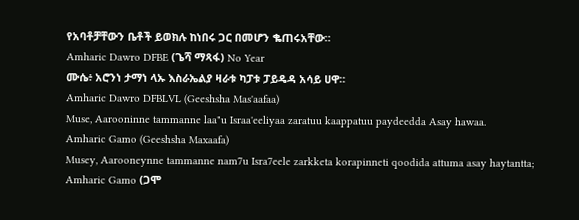የአባቶቻቸውን ቤቶች ይወክሉ ከነበሩ ጋር በመሆን ቈጠሩአቸው።
Amharic Dawro DFBE (ጌሻ ማጻፋ) No Year
ሙሴ፥ አሮንነ ታማነ ላኡ እስራኤልያ ዛራቱ ካፓቱ ፓይዴዳ አሳይ ሀዋ።
Amharic Dawro DFBLVL (Geeshsha Mas'aafaa)
Muse, Aarooninne tammanne laa"u Israa'eeliyaa zaratuu kaappatuu paydeedda Asay hawaa.
Amharic Gamo (Geeshsha Maxaafa)
Musey, Aarooneynne tammanne nam7u Isra7eele zarkketa korapinneti qoodida attuma asay haytantta;
Amharic Gamo (ጋሞ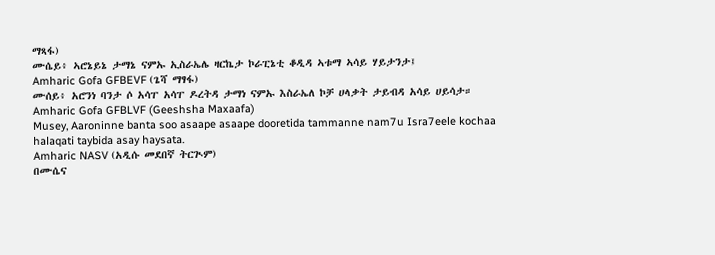ማጻፋ)
ሙሴይ፥ ኣሮኔይኔ ታማኔ ናምኡ ኢስራኤሌ ዛርኬታ ኮራፒኔቲ ቆዲዳ ኣቱማ ኣሳይ ሃይታንታ፤
Amharic Gofa GFBEVF (ጌሻ ማፃፋ)
ሙሰይ፥ አሮንነ ባንታ ሶ አሳፐ አሳፐ ዶረትዳ ታማነ ናምኡ እስራኤለ ኮቻ ሀላቃት ታይብዳ አሳይ ሀይሳታ።
Amharic Gofa GFBLVF (Geeshsha Maxaafa)
Musey, Aaroninne banta soo asaape asaape dooretida tammanne nam7u Isra7eele kochaa halaqati taybida asay haysata.
Amharic NASV (አዲሱ መደበኛ ትርጒም)
በሙሴና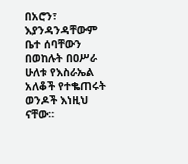በአሮን፣ እያንዳንዳቸውም ቤተ ሰባቸውን በወከሉት በዐሥራ ሁለቱ የእስራኤል አለቆች የተቈጠሩት ወንዶች እነዚህ ናቸው።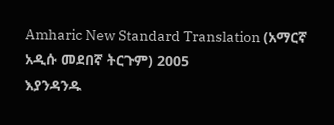Amharic New Standard Translation (አማርኛ አዲሱ መደበኛ ትርጉም) 2005
እያንዳንዱ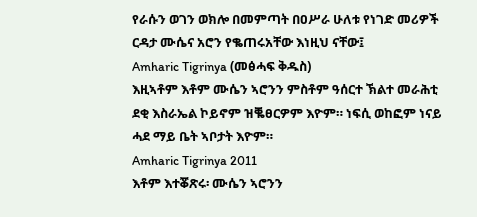የራሱን ወገን ወክሎ በመምጣት በዐሥራ ሁለቱ የነገድ መሪዎች ርዳታ ሙሴና አሮን የቈጠሩአቸው እነዚህ ናቸው፤
Amharic Tigrinya (መፅሓፍ ቅዱስ)
እዚኣቶም እቶም ሙሴን ኣሮንን ምስቶም ዓሰርተ ኽልተ መራሕቲ ደቂ እስራኤል ኮይኖም ዝቘፀርዎም እዮም። ነፍሲ ወከፎም ነናይ ሓደ ማይ ቤት ኣቦታት እዮም።
Amharic Tigrinya 2011
እቶም እተቖጽሩ፡ ሙሴን ኣሮንን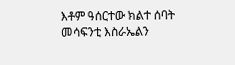እቶም ዓሰርተው ክልተ ሰባት መሳፍንቲ እስራኤልን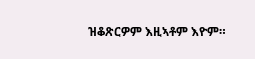ዝቆጽርዎም እዚኣቶም እዮም።